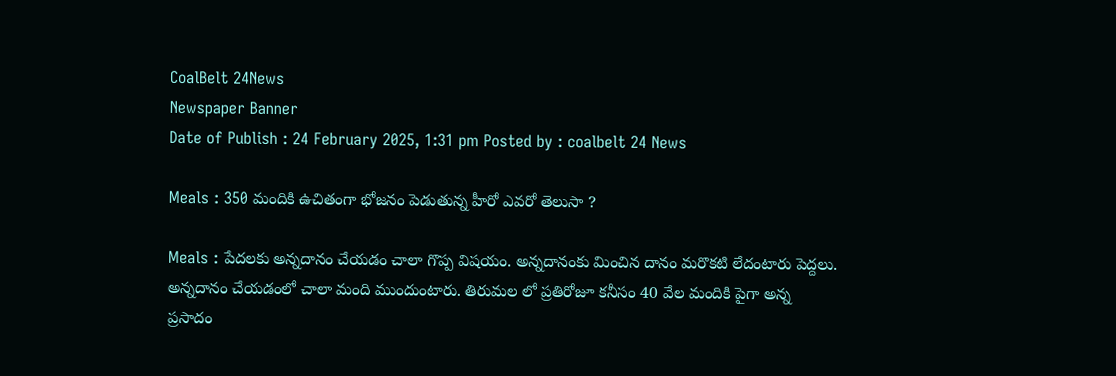CoalBelt 24News
Newspaper Banner
Date of Publish : 24 February 2025, 1:31 pm Posted by : coalbelt 24 News

Meals : 350 మందికి ఉచితంగా భోజనం పెడుతున్న హీరో ఎవరో తెలుసా ?

Meals : పేదలకు అన్నదానం చేయడం చాలా గొప్ప విషయం. అన్నదానంకు మించిన దానం మరొకటి లేదంటారు పెద్దలు. అన్నదానం చేయడంలో చాలా మంది ముందుంటారు. తిరుమల లో ప్రతిరోజూ కనీసం 40 వేల మందికి పైగా అన్న ప్రసాదం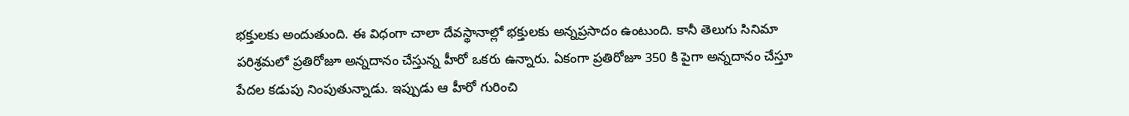భక్తులకు అందుతుంది. ఈ విధంగా చాలా దేవస్థానాల్లో భక్తులకు అన్నప్రసాదం ఉంటుంది. కానీ తెలుగు సినిమా పరిశ్రమలో ప్రతిరోజూ అన్నదానం చేస్తున్న హీరో ఒకరు ఉన్నారు. ఏకంగా ప్రతిరోజూ 350 కి పైగా అన్నదానం చేస్తూ పేదల కడుపు నింపుతున్నాడు. ఇప్పుడు ఆ హీరో గురించి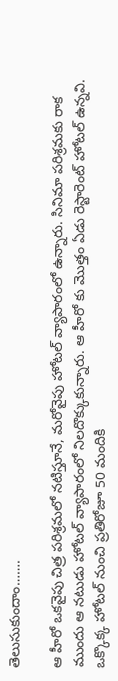తెలుసుకుందాం…….

ఆ హీరో ఒకవైపు చిత్ర పరిశ్రమలో నటిస్తూనే, మరోవైపు హోటల్ వ్యాపారంలో ఉన్నారు. సినిమా పరిశ్రమకు రాక ముందు ఆ నటుడు హోటల్ వ్యాపారంలో నిలదొక్కుకున్నారు. ఆ హీరో కు మొత్తం ఏడు రెస్టారెంట్ హోటల్ ఉన్నవి. ఒక్కొక్క హోటల్ నుంచి ప్రతిరోజూ 50 మందికి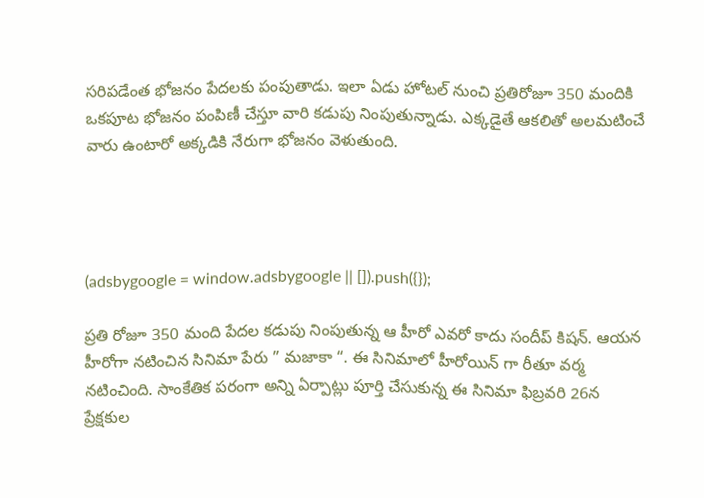సరిపడేంత భోజనం పేదలకు పంపుతాడు. ఇలా ఏడు హోటల్ నుంచి ప్రతిరోజూ 350 మందికి ఒకపూట భోజనం పంపిణీ చేస్తూ వారి కడుపు నింపుతున్నాడు. ఎక్కడైతే ఆకలితో అలమటించే వారు ఉంటారో అక్కడికి నేరుగా భోజనం వెళుతుంది.




(adsbygoogle = window.adsbygoogle || []).push({});

ప్రతి రోజూ 350 మంది పేదల కడుపు నింపుతున్న ఆ హీరో ఎవరో కాదు సందీప్ కిషన్. ఆయన హీరోగా నటించిన సినిమా పేరు ” మజాకా “. ఈ సినిమాలో హీరోయిన్ గా రీతూ వర్మ నటించింది. సాంకేతిక పరంగా అన్ని ఏర్పాట్లు పూర్తి చేసుకున్న ఈ సినిమా ఫిబ్రవరి 26న ప్రేక్షకుల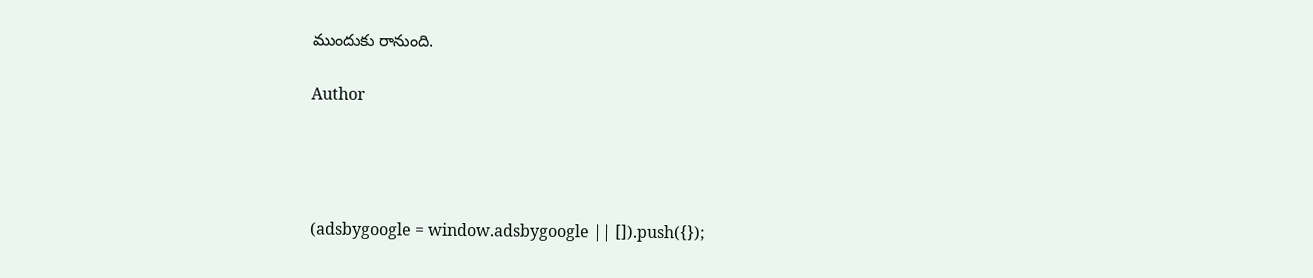ముందుకు రానుంది.

Author




(adsbygoogle = window.adsbygoogle || []).push({});